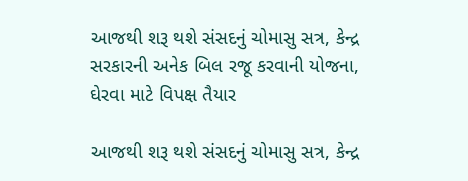આજથી શરૂ થશે સંસદનું ચોમાસુ સત્ર, કેન્દ્ર સરકારની અનેક બિલ રજૂ કરવાની યોજના, ઘેરવા માટે વિપક્ષ તૈયાર

આજથી શરૂ થશે સંસદનું ચોમાસુ સત્ર, કેન્દ્ર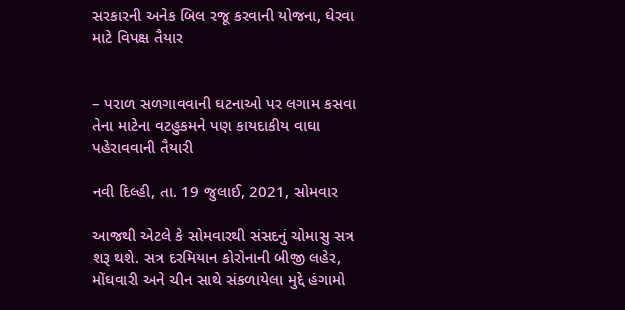સરકારની અનેક બિલ રજૂ કરવાની યોજના, ઘેરવા માટે વિપક્ષ તૈયાર


– પરાળ સળગાવવાની ઘટનાઓ પર લગામ કસવા તેના માટેના વટહુકમને પણ કાયદાકીય વાઘા પહેરાવવાની તૈયારી

નવી દિલ્હી, તા. 19 જુલાઈ, 2021, સોમવાર

આજથી એટલે કે સોમવારથી સંસદનું ચોમાસુ સત્ર શરૂ થશે. સત્ર દરમિયાન કોરોનાની બીજી લહેર, મોંઘવારી અને ચીન સાથે સંકળાયેલા મુદ્દે હંગામો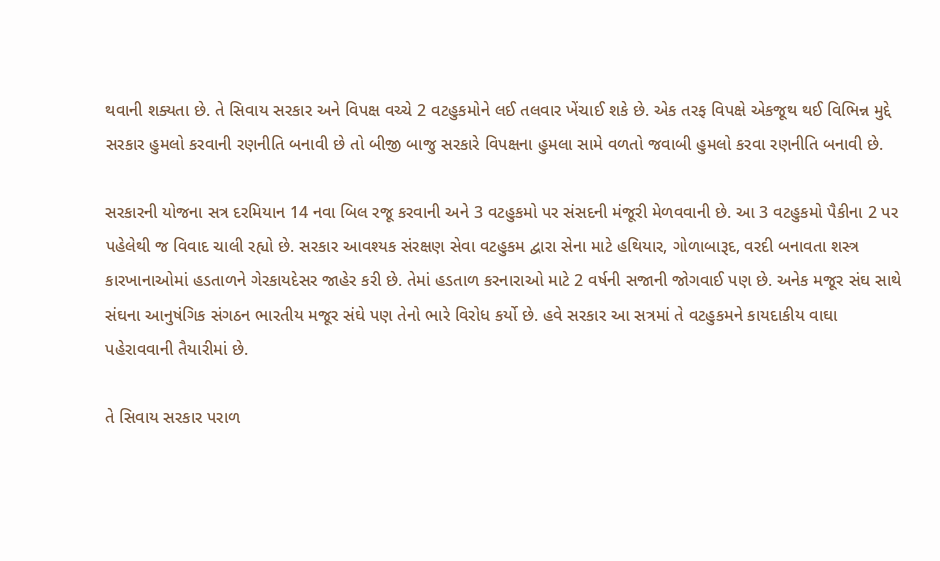થવાની શક્યતા છે. તે સિવાય સરકાર અને વિપક્ષ વચ્ચે 2 વટહુકમોને લઈ તલવાર ખેંચાઈ શકે છે. એક તરફ વિપક્ષે એકજૂથ થઈ વિભિન્ન મુદ્દે સરકાર હુમલો કરવાની રણનીતિ બનાવી છે તો બીજી બાજુ સરકારે વિપક્ષના હુમલા સામે વળતો જવાબી હુમલો કરવા રણનીતિ બનાવી છે.

સરકારની યોજના સત્ર દરમિયાન 14 નવા બિલ રજૂ કરવાની અને 3 વટહુકમો પર સંસદની મંજૂરી મેળવવાની છે. આ 3 વટહુકમો પૈકીના 2 પર પહેલેથી જ વિવાદ ચાલી રહ્યો છે. સરકાર આવશ્યક સંરક્ષણ સેવા વટહુકમ દ્વારા સેના માટે હથિયાર, ગોળાબારૂદ, વરદી બનાવતા શસ્ત્ર કારખાનાઓમાં હડતાળને ગેરકાયદેસર જાહેર કરી છે. તેમાં હડતાળ કરનારાઓ માટે 2 વર્ષની સજાની જોગવાઈ પણ છે. અનેક મજૂર સંઘ સાથે સંઘના આનુષંગિક સંગઠન ભારતીય મજૂર સંઘે પણ તેનો ભારે વિરોધ કર્યો છે. હવે સરકાર આ સત્રમાં તે વટહુકમને કાયદાકીય વાઘા પહેરાવવાની તૈયારીમાં છે.

તે સિવાય સરકાર પરાળ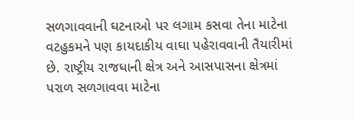સળગાવવાની ઘટનાઓ પર લગામ કસવા તેના માટેના વટહુકમને પણ કાયદાકીય વાઘા પહેરાવવાની તૈયારીમાં છે. રાષ્ટ્રીય રાજધાની ક્ષેત્ર અને આસપાસના ક્ષેત્રમાં પરાળ સળગાવવા માટેના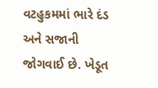વટહુકમમાં ભારે દંડ અને સજાની જોગવાઈ છે. ખેડૂત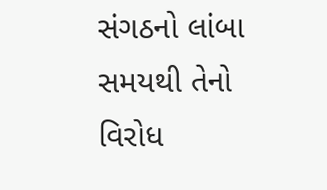સંગઠનો લાંબા સમયથી તેનો વિરોધ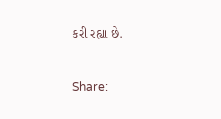કરી રહ્યા છે.

Share: